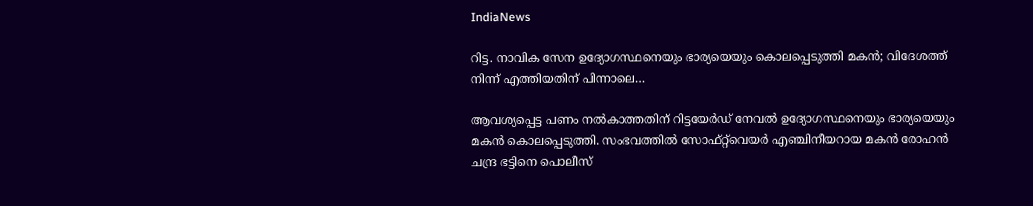IndiaNews

റിട്ട. നാവിക സേന ഉദ്യോഗസ്ഥനെയും ഭാര്യയെയും കൊലപ്പെടുത്തി മകൻ; വിദേശത്ത് നിന്ന് എത്തിയതിന് പിന്നാലെ…

ആവശ്യപ്പെട്ട പണം നൽകാത്തതിന് റിട്ടയേർഡ് നേവൽ ഉദ്യോഗസ്ഥനെയും ഭാര്യയെയും മകൻ കൊലപ്പെടുത്തി. സംഭവത്തിൽ സോഫ്റ്റ്‍വെയർ എഞ്ചിനീയറായ മകൻ രോഹൻ ചന്ദ്ര ഭട്ടിനെ പൊലീസ്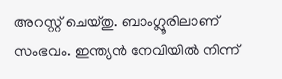അറസ്റ്റ് ചെയ്തു. ബാംഗ്ലൂരിലാണ് സംഭവം. ഇന്ത്യൻ നേവിയിൽ നിന്ന്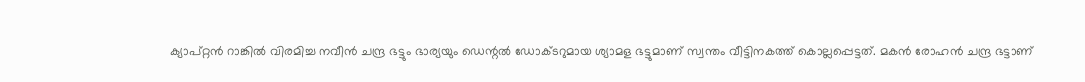ക്യാപ്റ്റൻ റാങ്കിൽ വിരമിച്ച നവീൻ ചന്ദ്ര ഭട്ടും ഭാര്യയും ഡെന്റൽ ഡോക്ടറുമായ ശ്യാമള ഭട്ടുമാണ് സ്വന്തം വീട്ടിനകത്ത് കൊല്ലപ്പെട്ടത്. മകൻ രോഹൻ ചന്ദ്ര ഭട്ടാണ്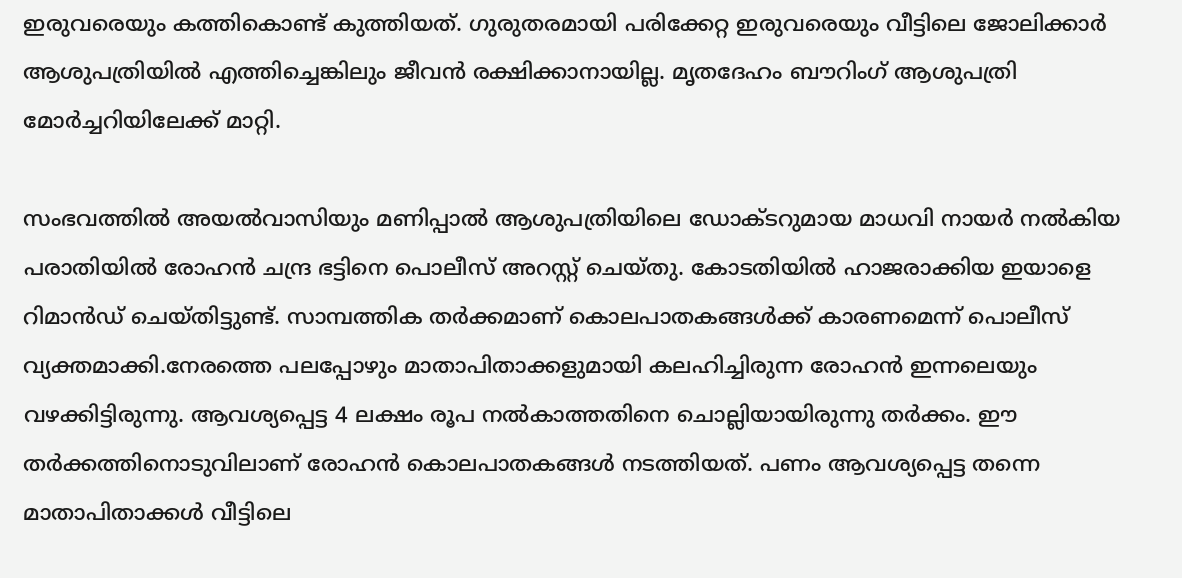ഇരുവരെയും കത്തികൊണ്ട് കുത്തിയത്. ഗുരുതരമായി പരിക്കേറ്റ ഇരുവരെയും വീട്ടിലെ ജോലിക്കാർ ആശുപത്രിയിൽ എത്തിച്ചെങ്കിലും ജീവന്‍ രക്ഷിക്കാനായില്ല. മൃതദേഹം ബൗറിംഗ് ആശുപത്രി മോർച്ചറിയിലേക്ക് മാറ്റി.

സംഭവത്തിൽ അയൽവാസിയും മണിപ്പാൽ ആശുപത്രിയിലെ ഡോക്ടറുമായ മാധവി നായർ നൽകിയ പരാതിയിൽ രോഹൻ ചന്ദ്ര ഭട്ടിനെ പൊലീസ് അറസ്റ്റ് ചെയ്തു. കോടതിയിൽ ഹാജരാക്കിയ ഇയാളെ റിമാൻഡ് ചെയ്തിട്ടുണ്ട്. സാമ്പത്തിക തർക്കമാണ് കൊലപാതകങ്ങൾക്ക് കാരണമെന്ന് പൊലീസ് വ്യക്തമാക്കി.നേരത്തെ പലപ്പോഴും മാതാപിതാക്കളുമായി കലഹിച്ചിരുന്ന രോഹൻ ഇന്നലെയും വഴക്കിട്ടിരുന്നു. ആവശ്യപ്പെട്ട 4 ലക്ഷം രൂപ നൽകാത്തതിനെ ചൊല്ലിയായിരുന്നു തർക്കം. ഈ തർക്കത്തിനൊടുവിലാണ് രോഹൻ കൊലപാതകങ്ങൾ നടത്തിയത്. പണം ആവശ്യപ്പെട്ട തന്നെ മാതാപിതാക്കൾ വീട്ടിലെ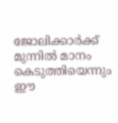ജോലിക്കാർക്ക് മുന്നിൽ മാനം കെടുത്തിയെന്നും ഈ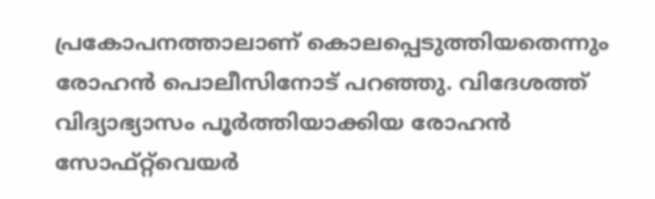പ്രകോപനത്താലാണ് കൊലപ്പെടുത്തിയതെന്നും രോഹൻ പൊലീസിനോട് പറഞ്ഞു. വിദേശത്ത് വിദ്യാഭ്യാസം പൂർത്തിയാക്കിയ രോഹൻ സോഫ്റ്റ്‍വെയർ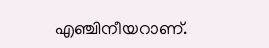എഞ്ചിനീയറാണ്.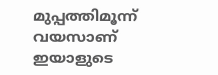മുപ്പത്തിമൂന്ന് വയസാണ് ഇയാളുടെ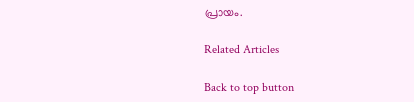പ്രായം.

Related Articles

Back to top button